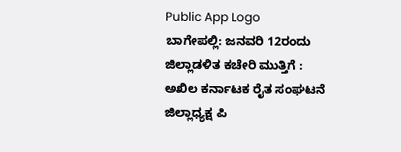Public App Logo
ಬಾಗೇಪಲ್ಲಿ: ಜನವರಿ 12ರಂದು ಜಿಲ್ಲಾಡಳಿತ ಕಚೇರಿ ಮುತ್ತಿಗೆ : ಅಖಿಲ ಕರ್ನಾಟಕ ರೈತ ಸಂಘಟನೆ ಜಿಲ್ಲಾಧ್ಯಕ್ಷ ಪಿ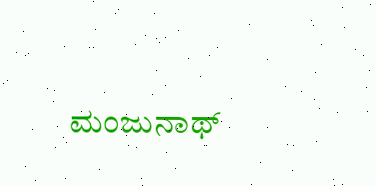ಮಂಜುನಾಥ್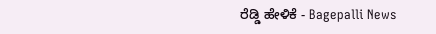ರೆಡ್ಡಿ ಹೇಳಿಕೆ - Bagepalli News